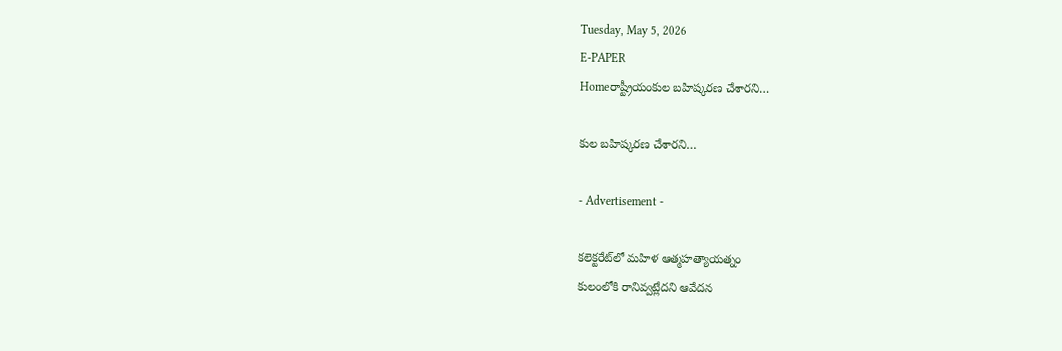Tuesday, May 5, 2026
E-PAPER
Homeరాష్ట్రీయంకుల బహిష్కరణ చేశారని…

కుల బహిష్కరణ చేశారని…

- Advertisement -

కలెక్టరేట్‌లో మహిళ ఆత్మహత్యాయత్నం
కులంలోకి రానివ్వట్లేదని ఆవేదన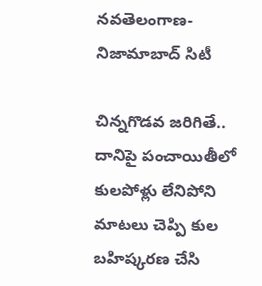నవతెలంగాణ- నిజామాబాద్‌ సిటీ

చిన్నగొడవ జరిగితే.. దానిపై పంచాయితీలో కులపోళ్లు లేనిపోని మాటలు చెప్పి కుల బహిష్కరణ చేసి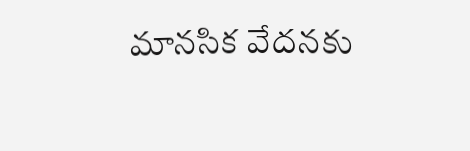మానసిక వేదనకు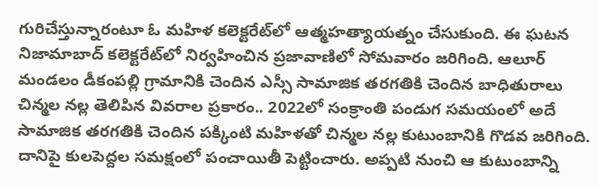గురిచేస్తున్నారంటూ ఓ మహిళ కలెక్టరేట్‌లో ఆత్మహత్యాయత్నం చేసుకుంది. ఈ ఘటన నిజామాబాద్‌ కలెక్టరేట్‌లో నిర్వహించిన ప్రజావాణిలో సోమవారం జరిగింది. ఆలూర్‌ మండలం డీకంపల్లి గ్రామానికి చెందిన ఎస్సీ సామాజిక తరగతికి చెందిన బాధితురాలు చిన్మల నల్ల తెలిపిన వివరాల ప్రకారం.. 2022లో సంక్రాంతి పండుగ సమయంలో అదే సామాజిక తరగతికి చెందిన పక్కింటి మహిళతో చిన్మల నల్ల కుటుంబానికి గొడవ జరిగింది. దానిపై కులపెద్దల సమక్షంలో పంచాయితీ పెట్టించారు. అప్పటి నుంచి ఆ కుటుంబాన్ని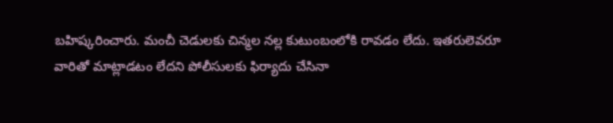బహిష్కరించారు. మంచీ చెడులకు చిన్మల నల్ల కుటుంబంలోకి రావడం లేదు. ఇతరులెవరూ వారితో మాట్లాడటం లేదని పోలీసులకు ఫిర్యాదు చేసినా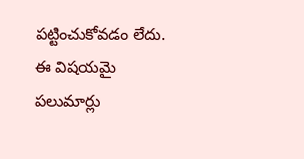పట్టించుకోవడం లేదు. ఈ విషయమై పలుమార్లు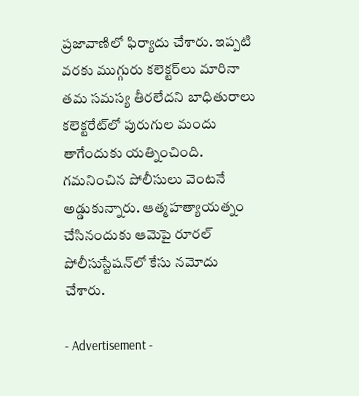ప్రజావాణిలో ఫిర్యాదు చేశారు. ఇప్పటి వరకు ముగ్గురు కలెక్టర్‌లు మారినా తమ సమస్య తీరలేదని బాధితురాలు కలెక్టరేట్‌లో పురుగుల మందు తాగేందుకు యత్నించింది. గమనించిన పోలీసులు వెంటనే అడ్డుకున్నారు. ఆత్మహత్యాయత్నం చేసినందుకు ఆమెపై రూరల్‌ పోలీసుస్టేషన్‌లో కేసు నమోదు చేశారు.

- Advertisement -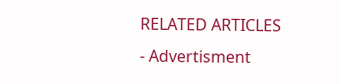RELATED ARTICLES
- Advertisment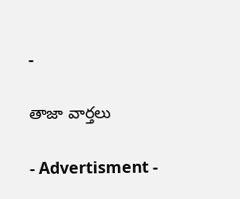-

తాజా వార్తలు

- Advertisment -